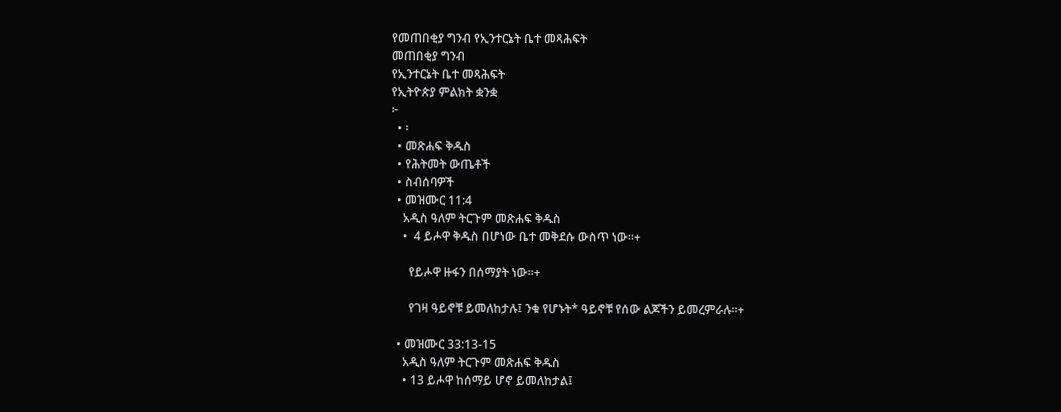የመጠበቂያ ግንብ የኢንተርኔት ቤተ መጻሕፍት
መጠበቂያ ግንብ
የኢንተርኔት ቤተ መጻሕፍት
የኢትዮጵያ ምልክት ቋንቋ
፦
  • ፡
  • መጽሐፍ ቅዱስ
  • የሕትመት ውጤቶች
  • ስብሰባዎች
  • መዝሙር 11:4
    አዲስ ዓለም ትርጉም መጽሐፍ ቅዱስ
    •  4 ይሖዋ ቅዱስ በሆነው ቤተ መቅደሱ ውስጥ ነው።+

      የይሖዋ ዙፋን በሰማያት ነው።+

      የገዛ ዓይኖቹ ይመለከታሉ፤ ንቁ የሆኑት* ዓይኖቹ የሰው ልጆችን ይመረምራሉ።+

  • መዝሙር 33:13-15
    አዲስ ዓለም ትርጉም መጽሐፍ ቅዱስ
    • 13 ይሖዋ ከሰማይ ሆኖ ይመለከታል፤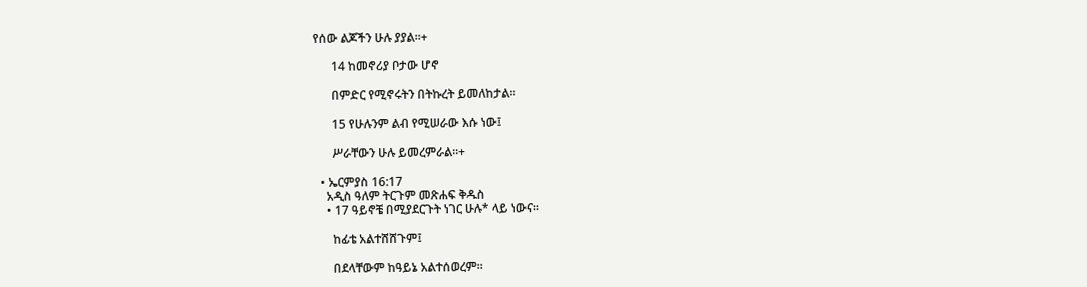የሰው ልጆችን ሁሉ ያያል።+

      14 ከመኖሪያ ቦታው ሆኖ

      በምድር የሚኖሩትን በትኩረት ይመለከታል።

      15 የሁሉንም ልብ የሚሠራው እሱ ነው፤

      ሥራቸውን ሁሉ ይመረምራል።+

  • ኤርምያስ 16:17
    አዲስ ዓለም ትርጉም መጽሐፍ ቅዱስ
    • 17 ዓይኖቼ በሚያደርጉት ነገር ሁሉ* ላይ ነውና።

      ከፊቴ አልተሸሸጉም፤

      በደላቸውም ከዓይኔ አልተሰወረም።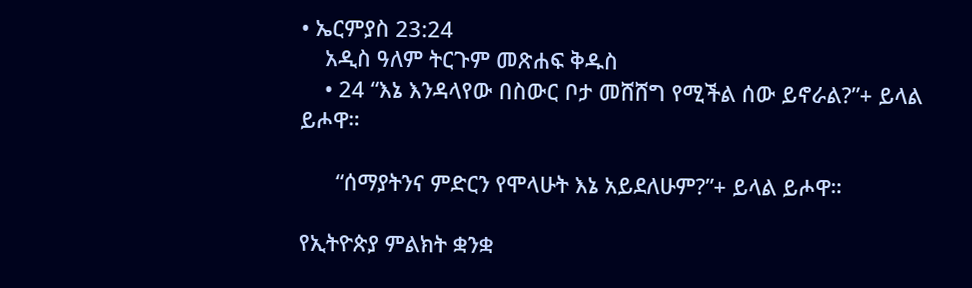• ኤርምያስ 23:24
    አዲስ ዓለም ትርጉም መጽሐፍ ቅዱስ
    • 24 “እኔ እንዳላየው በስውር ቦታ መሸሸግ የሚችል ሰው ይኖራል?”+ ይላል ይሖዋ።

      “ሰማያትንና ምድርን የሞላሁት እኔ አይደለሁም?”+ ይላል ይሖዋ።

የኢትዮጵያ ምልክት ቋንቋ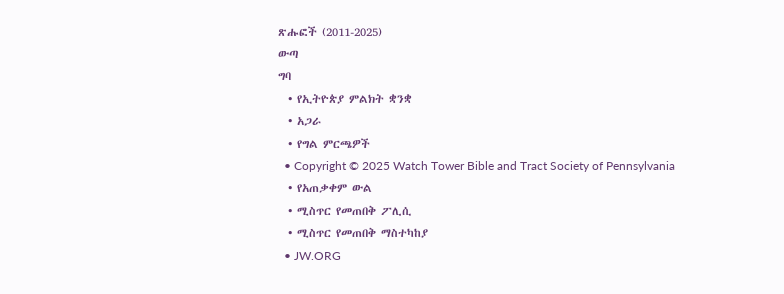ጽሑፎች (2011-2025)
ውጣ
ግባ
  • የኢትዮጵያ ምልክት ቋንቋ
  • አጋራ
  • የግል ምርጫዎች
  • Copyright © 2025 Watch Tower Bible and Tract Society of Pennsylvania
  • የአጠቃቀም ውል
  • ሚስጥር የመጠበቅ ፖሊሲ
  • ሚስጥር የመጠበቅ ማስተካከያ
  • JW.ORG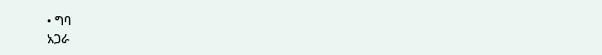• ግባ
አጋራ